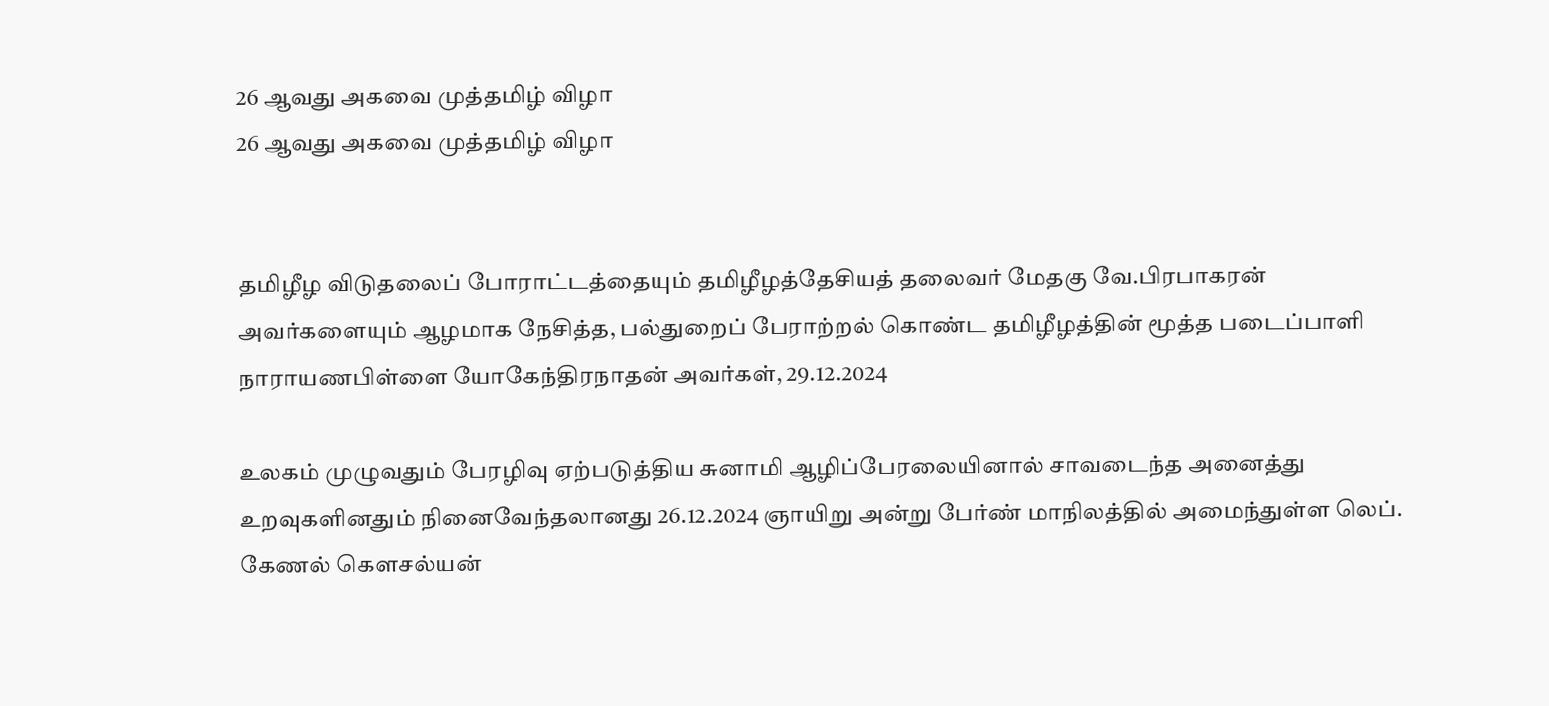26 ஆவது அகவை முத்தமிழ் விழா
26 ஆவது அகவை முத்தமிழ் விழா


தமிழீழ விடுதலைப் போராட்டத்தையும் தமிழீழத்தேசியத் தலைவர் மேதகு வே.பிரபாகரன் அவர்களையும் ஆழமாக நேசித்த, பல்துறைப் பேராற்றல் கொண்ட தமிழீழத்தின் மூத்த படைப்பாளி நாராயணபிள்ளை யோகேந்திரநாதன் அவர்கள், 29.12.2024

உலகம் முழுவதும் பேரழிவு ஏற்படுத்திய சுனாமி ஆழிப்பேரலையினால் சாவடைந்த அனைத்து உறவுகளினதும் நினைவேந்தலானது 26.12.2024 ஞாயிறு அன்று பேர்ண் மாநிலத்தில் அமைந்துள்ள லெப். கேணல் கௌசல்யன்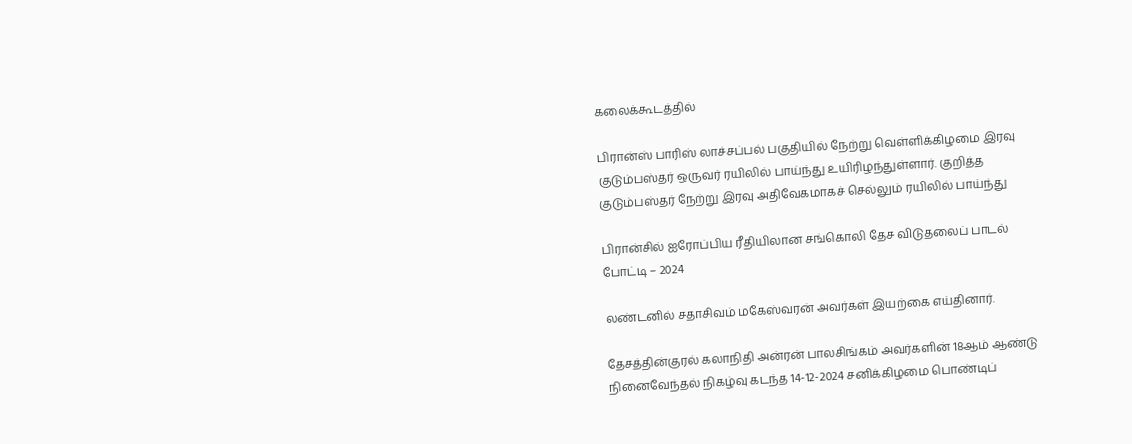கலைக்கூடத்தில்

பிரான்ஸ் பாரிஸ் லாச்சப்பல் பகுதியில் நேற்று வெள்ளிக்கிழமை இரவு குடும்பஸ்தர் ஒருவர் ரயிலில் பாய்ந்து உயிரிழந்துள்ளார். குறித்த குடும்பஸ்தர் நேற்று இரவு அதிவேகமாகச் செல்லும் ரயிலில் பாய்ந்து

பிரான்சில் ஐரோப்பிய ரீதியிலான சங்கொலி தேச விடுதலைப் பாடல் போட்டி – 2024

லண்டனில் சதாசிவம் மகேஸ்வரன் அவர்கள் இயற்கை எய்தினார்.

தேசத்தின்குரல் கலாநிதி அன்ரன் பாலசிங்கம் அவர்களின் 18ஆம் ஆண்டு நினைவேந்தல் நிகழ்வு கடந்த 14-12-2024 சனிக்கிழமை பொண்டிப்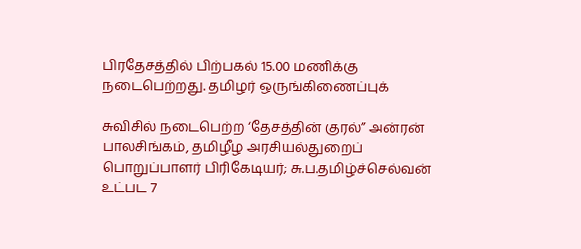பிரதேசத்தில் பிற்பகல் 15.00 மணிக்கு நடைபெற்றது. தமிழர் ஒருங்கிணைப்புக்

சுவிசில் நடைபெற்ற ‘தேசத்தின் குரல்” அன்ரன் பாலசிங்கம், தமிழீழ அரசியல்துறைப் பொறுப்பாளர் பிரிகேடியர்; சு.ப.தமிழ்ச்செல்வன் உட்பட 7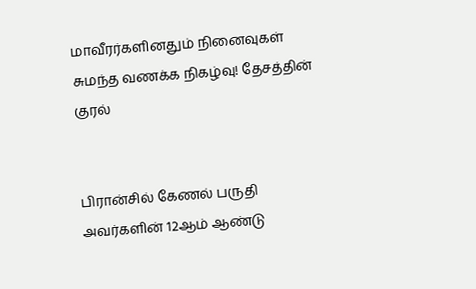மாவீரர்களினதும் நினைவுகள் சுமந்த வணக்க நிகழ்வு! தேசத்தின் குரல்


பிரான்சில் கேணல் பருதி அவர்களின் 12ஆம் ஆண்டு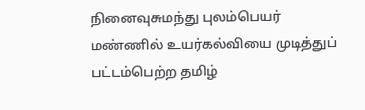நினைவுசுமந்து புலம்பெயர் மண்ணில் உயர்கல்வியை முடித்துப் பட்டம்பெற்ற தமிழ்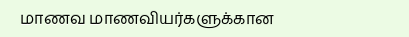மாணவ மாணவியர்களுக்கான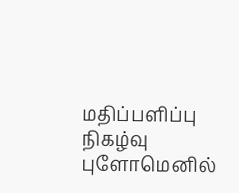மதிப்பளிப்பு நிகழ்வு புளோமெனில்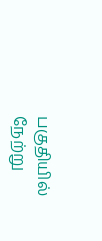பகுதியில் நேற்று